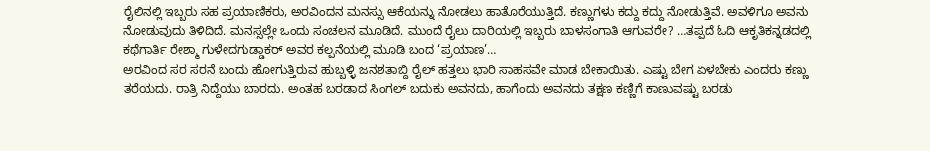ರೈಲಿನಲ್ಲಿ ಇಬ್ಬರು ಸಹ ಪ್ರಯಾಣಿಕರು, ಅರವಿಂದನ ಮನಸ್ಸು ಆಕೆಯನ್ನು ನೋಡಲು ಹಾತೊರೆಯುತ್ತಿದೆ. ಕಣ್ಣುಗಳು ಕದ್ದು ಕದ್ದು ನೋಡುತ್ತಿವೆ. ಅವಳಿಗೂ ಅವನು ನೋಡುವುದು ತಿಳಿದಿದೆ. ಮನಸ್ಸಲ್ಲೇ ಒಂದು ಸಂಚಲನ ಮೂಡಿದೆ. ಮುಂದೆ ರೈಲು ದಾರಿಯಲ್ಲಿ ಇಬ್ಬರು ಬಾಳಸಂಗಾತಿ ಆಗುವರೇ? …ತಪ್ಪದೆ ಓದಿ ಆಕೃತಿಕನ್ನಡದಲ್ಲಿ ಕಥೆಗಾರ್ತಿ ರೇಶ್ಮಾ ಗುಳೇದಗುಡ್ಡಾಕರ್ ಅವರ ಕಲ್ಪನೆಯಲ್ಲಿ ಮೂಡಿ ಬಂದ ‘ಪ್ರಯಾಣ’…
ಅರವಿಂದ ಸರ ಸರನೆ ಬಂದು ಹೋಗುತ್ತಿರುವ ಹುಬ್ಬಳ್ಳಿ ಜನಶತಾಬ್ದಿ ರೈಲ್ ಹತ್ತಲು ಭಾರಿ ಸಾಹಸವೇ ಮಾಡ ಬೇಕಾಯಿತು. ಎಷ್ಟು ಬೇಗ ಏಳಬೇಕು ಎಂದರು ಕಣ್ಣು ತರೆಯದು. ರಾತ್ರಿ ನಿದ್ದೆಯು ಬಾರದು. ಅಂತಹ ಬರಡಾದ ಸಿಂಗಲ್ ಬದುಕು ಅವನದು, ಹಾಗೆಂದು ಅವನದು ತಕ್ಷಣ ಕಣ್ಣಿಗೆ ಕಾಣುವಷ್ಟು ಬರಡು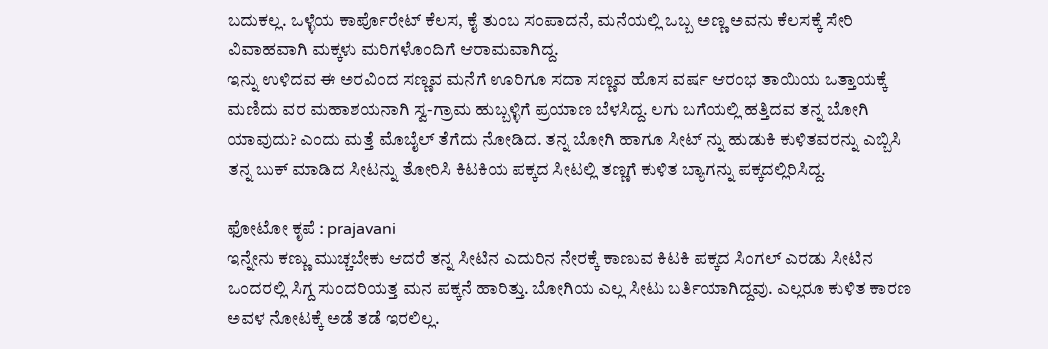ಬದುಕಲ್ಲ. ಒಳ್ಳೆಯ ಕಾರ್ಪೊರೇಟ್ ಕೆಲಸ, ಕೈ ತುಂಬ ಸಂಪಾದನೆ, ಮನೆಯಲ್ಲಿ ಒಬ್ಬ ಅಣ್ಣ ಅವನು ಕೆಲಸಕ್ಕೆ ಸೇರಿ ವಿವಾಹವಾಗಿ ಮಕ್ಕಳು ಮರಿಗಳೊಂದಿಗೆ ಆರಾಮವಾಗಿದ್ದ.
ಇನ್ನು ಉಳಿದವ ಈ ಅರವಿಂದ ಸಣ್ಣವ ಮನೆಗೆ ಊರಿಗೂ ಸದಾ ಸಣ್ಣವ ಹೊಸ ವರ್ಷ ಆರಂಭ ತಾಯಿಯ ಒತ್ತಾಯಕ್ಕೆ ಮಣಿದು ವರ ಮಹಾಶಯನಾಗಿ ಸ್ವ-ಗ್ರಾಮ ಹುಬ್ಬಳ್ಳಿಗೆ ಪ್ರಯಾಣ ಬೆಳಸಿದ್ದ. ಲಗು ಬಗೆಯಲ್ಲಿ ಹತ್ತಿದವ ತನ್ನ ಬೋಗಿ ಯಾವುದು? ಎಂದು ಮತ್ತೆ ಮೊಬೈಲ್ ತೆಗೆದು ನೋಡಿದ. ತನ್ನ ಬೋಗಿ ಹಾಗೂ ಸೀಟ್ ನ್ನು ಹುಡುಕಿ ಕುಳಿತವರನ್ನು ಎಬ್ಬಿಸಿ ತನ್ನ ಬುಕ್ ಮಾಡಿದ ಸೀಟನ್ನು ತೋರಿಸಿ ಕಿಟಕಿಯ ಪಕ್ಕದ ಸೀಟಲ್ಲಿ ತಣ್ಣಗೆ ಕುಳಿತ ಬ್ಯಾಗನ್ನು ಪಕ್ಕದಲ್ಲಿರಿಸಿದ್ದ.

ಫೋಟೋ ಕೃಪೆ : prajavani
ಇನ್ನೇನು ಕಣ್ಣು ಮುಚ್ಚಬೇಕು ಆದರೆ ತನ್ನ ಸೀಟಿನ ಎದುರಿನ ನೇರಕ್ಕೆ ಕಾಣುವ ಕಿಟಕಿ ಪಕ್ಕದ ಸಿಂಗಲ್ ಎರಡು ಸೀಟಿನ ಒಂದರಲ್ಲಿ ಸಿಗ್ದ ಸುಂದರಿಯತ್ತ ಮನ ಪಕ್ಕನೆ ಹಾರಿತ್ತು. ಬೋಗಿಯ ಎಲ್ಲ ಸೀಟು ಬರ್ತಿಯಾಗಿದ್ದವು. ಎಲ್ಲರೂ ಕುಳಿತ ಕಾರಣ ಅವಳ ನೋಟಕ್ಕೆ ಅಡೆ ತಡೆ ಇರಲಿಲ್ಲ.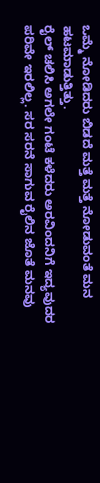ಒಮ್ಮೆ ನೋಡಿದರು ಬಿಡದೆ ಮತ್ತೆ ಮತ್ತೆ ನೋಡುವಂತೆ ಮನ ಹಟಮಾಡುತ್ತಿತ್ತು.
ರೈಲ್ ಚಲಿಸಿ ಅಗಲೇ ಗಂಟೆ ಕಳೆದರು ಅರವಿಂದನಿಗೆ ಇದ್ಯವುದರ ಪರಿವೇ ಇರಲಿಲ್ಲ. ಸರ ಸರನೆ ಸಾಗುವ ರೈಲಿನ ಜೊತೆ ಮನವು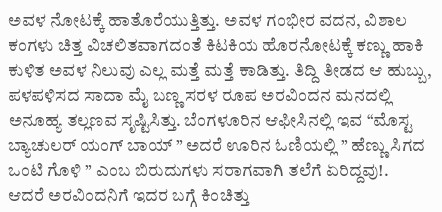ಅವಳ ನೋಟಕ್ಕೆ ಹಾತೊರೆಯುತ್ತಿತ್ತು. ಅವಳ ಗಂಭೀರ ವದನ, ವಿಶಾಲ ಕಂಗಳು ಚಿತ್ತ ವಿಚಲಿತವಾಗದಂತೆ ಕಿಟಕಿಯ ಹೊರನೋಟಕ್ಕೆ ಕಣ್ಣು ಹಾಕಿ ಕುಳಿತ ಅವಳ ನಿಲುವು ಎಲ್ಲ ಮತ್ತೆ ಮತ್ತೆ ಕಾಡಿತ್ತು. ತಿದ್ದಿ ತೀಡದ ಆ ಹುಬ್ಬು, ಪಳಪಳಿಸದ ಸಾದಾ ಮೈ ಬಣ್ಣ ಸರಳ ರೂಪ ಅರವಿಂದನ ಮನದಲ್ಲಿ ಅನೂಹ್ಯ ತಲ್ಲಣವ ಸೃಷ್ಟಿಸಿತ್ತು. ಬೆಂಗಳೂರಿನ ಆಫೀಸಿನಲ್ಲಿ ಇವ “ಮೊಸ್ಟ ಬ್ಯಾಚುಲರ್ ಯಂಗ್ ಬಾಯ್ ” ಅದರೆ ಊರಿನ ಓಣಿಯಲ್ಲಿ ” ಹೆಣ್ಣು ಸಿಗದ ಒಂಟಿ ಗೊಳಿ ” ಎಂಬ ಬಿರುದುಗಳು ಸರಾಗವಾಗಿ ತಲೆಗೆ ಏರಿದ್ದವು!.
ಆದರೆ ಅರವಿಂದನಿಗೆ ಇದರ ಬಗ್ಗೆ ಕಿಂಚಿತ್ತು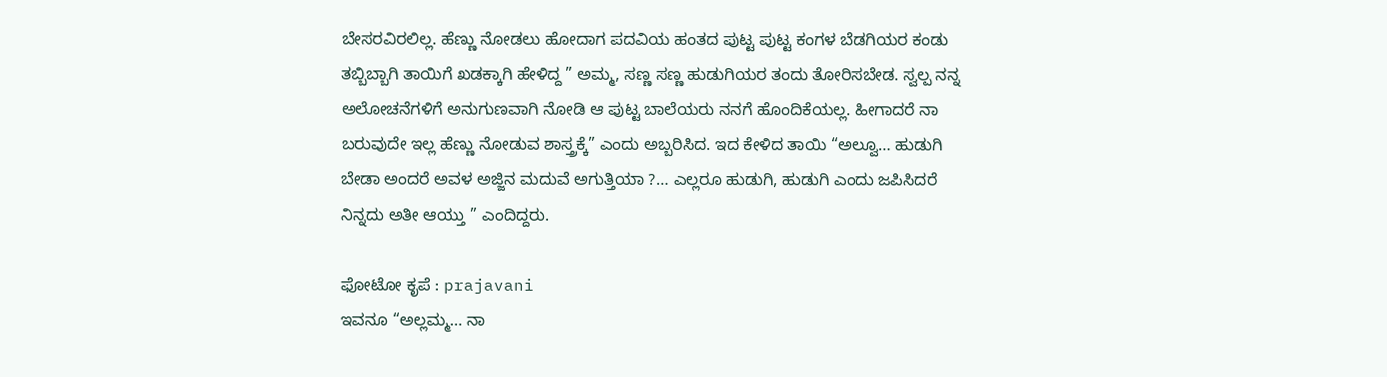ಬೇಸರವಿರಲಿಲ್ಲ. ಹೆಣ್ಣು ನೋಡಲು ಹೋದಾಗ ಪದವಿಯ ಹಂತದ ಪುಟ್ಟ ಪುಟ್ಟ ಕಂಗಳ ಬೆಡಗಿಯರ ಕಂಡು ತಬ್ಬಿಬ್ಬಾಗಿ ತಾಯಿಗೆ ಖಡಕ್ಕಾಗಿ ಹೇಳಿದ್ದ ” ಅಮ್ಮ, ಸಣ್ಣ ಸಣ್ಣ ಹುಡುಗಿಯರ ತಂದು ತೋರಿಸಬೇಡ. ಸ್ವಲ್ಪ ನನ್ನ ಅಲೋಚನೆಗಳಿಗೆ ಅನುಗುಣವಾಗಿ ನೋಡಿ ಆ ಪುಟ್ಟ ಬಾಲೆಯರು ನನಗೆ ಹೊಂದಿಕೆಯಲ್ಲ. ಹೀಗಾದರೆ ನಾ ಬರುವುದೇ ಇಲ್ಲ ಹೆಣ್ಣು ನೋಡುವ ಶಾಸ್ತ್ರಕ್ಕೆ” ಎಂದು ಅಬ್ಬರಿಸಿದ. ಇದ ಕೇಳಿದ ತಾಯಿ “ಅಲ್ವೂ… ಹುಡುಗಿ ಬೇಡಾ ಅಂದರೆ ಅವಳ ಅಜ್ಜಿನ ಮದುವೆ ಅಗುತ್ತಿಯಾ ?… ಎಲ್ಲರೂ ಹುಡುಗಿ, ಹುಡುಗಿ ಎಂದು ಜಪಿಸಿದರೆ ನಿನ್ನದು ಅತೀ ಆಯ್ತು ” ಎಂದಿದ್ದರು.

ಫೋಟೋ ಕೃಪೆ : prajavani
ಇವನೂ “ಅಲ್ಲಮ್ಮ… ನಾ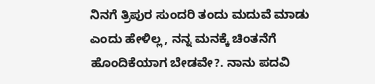ನಿನಗೆ ತ್ರಿಪುರ ಸುಂದರಿ ತಂದು ಮದುವೆ ಮಾಡು ಎಂದು ಹೇಳಿಲ್ಲ, ನನ್ನ ಮನಕ್ಕೆ ಚಿಂತನೆಗೆ ಹೊಂದಿಕೆಯಾಗ ಬೇಡವೇ?. ನಾನು ಪದವಿ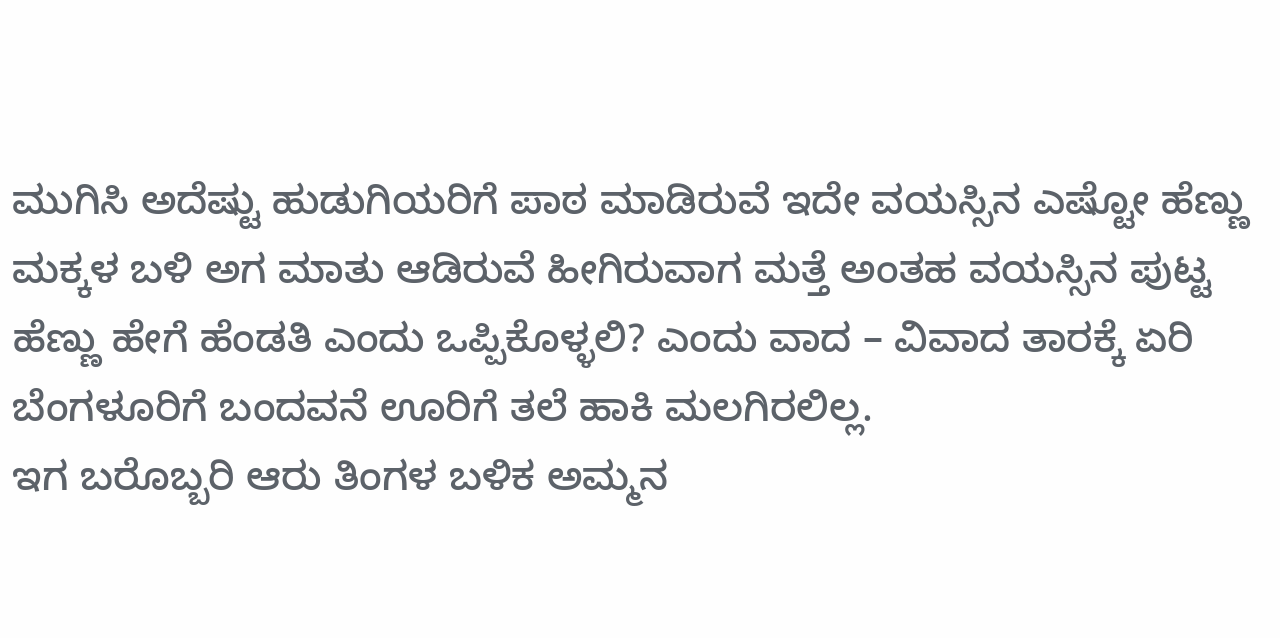ಮುಗಿಸಿ ಅದೆಷ್ಟು ಹುಡುಗಿಯರಿಗೆ ಪಾಠ ಮಾಡಿರುವೆ ಇದೇ ವಯಸ್ಸಿನ ಎಷ್ಟೋ ಹೆಣ್ಣು ಮಕ್ಕಳ ಬಳಿ ಅಗ ಮಾತು ಆಡಿರುವೆ ಹೀಗಿರುವಾಗ ಮತ್ತೆ ಅಂತಹ ವಯಸ್ಸಿನ ಪುಟ್ಟ ಹೆಣ್ಣು ಹೇಗೆ ಹೆಂಡತಿ ಎಂದು ಒಪ್ಪಿಕೊಳ್ಳಲಿ? ಎಂದು ವಾದ – ವಿವಾದ ತಾರಕ್ಕೆ ಏರಿ ಬೆಂಗಳೂರಿಗೆ ಬಂದವನೆ ಊರಿಗೆ ತಲೆ ಹಾಕಿ ಮಲಗಿರಲಿಲ್ಲ.
ಇಗ ಬರೊಬ್ಬರಿ ಆರು ತಿಂಗಳ ಬಳಿಕ ಅಮ್ಮನ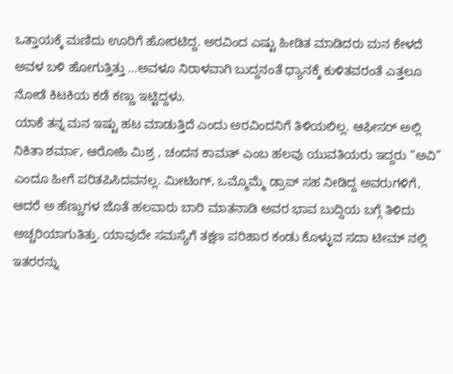ಒತ್ತಾಯಕ್ಕೆ ಮಣಿದು ಊರಿಗೆ ಹೋರಟಿದ್ದ. ಅರವಿಂದ ಎಷ್ಟು ಹೀಡಿತ ಮಾಡಿದರು ಮನ ಕೇಳದೆ ಅವಳ ಬಳಿ ಹೋಗುತ್ತಿತ್ತು …ಅವಳೂ ನಿರಾಳವಾಗಿ ಬುದ್ದನಂತೆ ಧ್ಯಾನಕ್ಕೆ ಕುಳಿತವರಂತೆ ಎತ್ತಲೂ ನೋಡೆ ಕಿಟಕಿಯ ಕಡೆ ಕಣ್ಣು ಇಟ್ಟಿದ್ದಳು.
ಯಾಕೆ ತನ್ನ ಮನ ಇಷ್ಟು ಹಟ ಮಾಡುತ್ತಿದೆ ಎಂದು ಅರವಿಂದನಿಗೆ ತಿಳಿಯಲಿಲ್ಲ. ಆಫೀಸರ್ ಅಲ್ಲಿ ನಿಕಿತಾ ಶರ್ಮಾ, ಆರೋಹಿ ಮಿಶ್ರ , ಚಂದನ ಕಾಮತ್ ಎಂಬ ಹಲವು ಯುವತಿಯರು ಇದ್ದರು “ಅವಿ” ಎಂದೂ ಹೀಗೆ ಪರಿತಪಿಸಿದವನಲ್ಲ. ಮೀಟಿಂಗ್, ಒಮ್ಮೊಮ್ಮೆ ಡ್ರಾಪ್ ಸಹ ನೀಡಿದ್ದ ಅವರುಗಳಿಗೆ, ಆದರೆ ಅ ಹೆಣ್ಣುಗಳ ಜೊತೆ ಹಲವಾರು ಬಾರಿ ಮಾತನಾಡಿ ಅವರ ಭಾವ ಬುದ್ದಿಯ ಬಗ್ಗೆ ತಿಳಿದು ಅಚ್ಚರಿಯಾಗುತಿತ್ತು. ಯಾವುದೇ ಸಮಸ್ಯೆಗೆ ತಕ್ಷಣ ಪರಿಹಾರ ಕಂಡು ಕೊಳ್ಳುವ ಸದಾ ಟೀಮ್ ನಲ್ಲಿ ಇತರರನ್ನು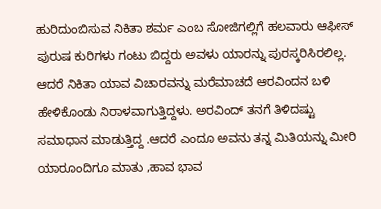ಹುರಿದುಂಬಿಸುವ ನಿಕಿತಾ ಶರ್ಮ ಎಂಬ ಸೋಜಿಗಲ್ಲಿಗೆ ಹಲವಾರು ಆಫೀಸ್ ಪುರುಷ ಕುರಿಗಳು ಗಂಟು ಬಿದ್ದರು ಅವಳು ಯಾರನ್ನು ಪುರಸ್ಕರಿಸಿರಲಿಲ್ಲ.
ಆದರೆ ನಿಕಿತಾ ಯಾವ ವಿಚಾರವನ್ನು ಮರೆಮಾಚದೆ ಆರವಿಂದನ ಬಳಿ ಹೇಳಿಕೊಂಡು ನಿರಾಳವಾಗುತ್ತಿದ್ದಳು. ಅರವಿಂದ್ ತನಗೆ ತಿಳಿದಷ್ಟು ಸಮಾಧಾನ ಮಾಡುತ್ತಿದ್ದ .ಆದರೆ ಎಂದೂ ಅವನು ತನ್ನ ಮಿತಿಯನ್ನು ಮೀರಿ ಯಾರೂಂದಿಗೂ ಮಾತು ,ಹಾವ ಭಾವ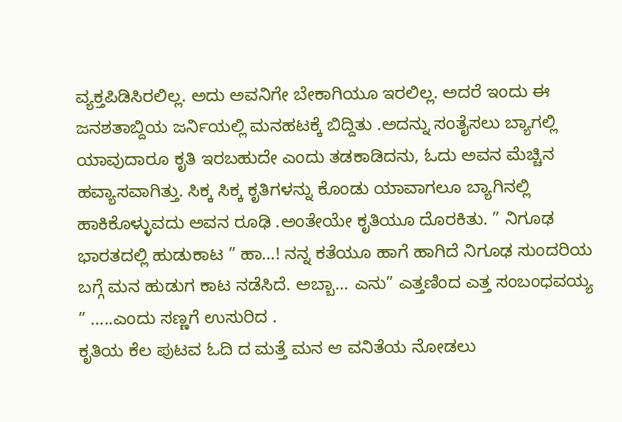ವ್ಯಕ್ತಪಿಡಿಸಿರಲಿಲ್ಲ. ಅದು ಅವನಿಗೇ ಬೇಕಾಗಿಯೂ ಇರಲಿಲ್ಲ. ಅದರೆ ಇಂದು ಈ ಜನಶತಾಬ್ದಿಯ ಜರ್ನಿಯಲ್ಲಿ ಮನಹಟಕ್ಕೆ ಬಿದ್ದಿತು .ಅದನ್ನು ಸಂತೈಸಲು ಬ್ಯಾಗಲ್ಲಿ ಯಾವುದಾರೂ ಕೃತಿ ಇರಬಹುದೇ ಎಂದು ತಡಕಾಡಿದನು, ಓದು ಅವನ ಮೆಚ್ಚಿನ ಹವ್ಯಾಸವಾಗಿತ್ತು. ಸಿಕ್ಕ ಸಿಕ್ಕ ಕೃತಿಗಳನ್ನು ಕೊಂಡು ಯಾವಾಗಲೂ ಬ್ಯಾಗಿನಲ್ಲಿ ಹಾಕಿಕೊಳ್ಳುವದು ಅವನ ರೂಢಿ .ಅಂತೇಯೇ ಕೃತಿಯೂ ದೊರಕಿತು. ” ನಿಗೂಢ ಭಾರತದಲ್ಲಿ ಹುಡುಕಾಟ ” ಹಾ…! ನನ್ನ ಕತೆಯೂ ಹಾಗೆ ಹಾಗಿದೆ ನಿಗೂಢ ಸುಂದರಿಯ ಬಗ್ಗೆ ಮನ ಹುಡುಗ ಕಾಟ ನಡೆಸಿದೆ. ಅಬ್ಬಾ… ಎನು” ಎತ್ತಣಿಂದ ಎತ್ತ ಸಂಬಂಧವಯ್ಯ ” …..ಎಂದು ಸಣ್ಣಗೆ ಉಸುರಿದ .
ಕೃತಿಯ ಕೆಲ ಪುಟವ ಓದಿ ದ ಮತ್ತೆ ಮನ ಆ ವನಿತೆಯ ನೋಡಲು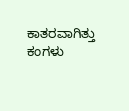ಕಾತರವಾಗಿತ್ತು ಕಂಗಳು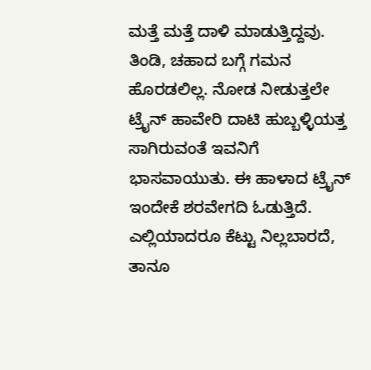ಮತ್ತೆ ಮತ್ತೆ ದಾಳಿ ಮಾಡುತ್ತಿದ್ದವು. ತಿಂಡಿ, ಚಹಾದ ಬಗ್ಗೆ ಗಮನ ಹೊರಡಲಿಲ್ಲ. ನೋಡ ನೀಡುತ್ತಲೇ ಟ್ರೈನ್ ಹಾವೇರಿ ದಾಟಿ ಹುಬ್ಬಳ್ಳಿಯತ್ತ ಸಾಗಿರುವಂತೆ ಇವನಿಗೆ ಭಾಸವಾಯುತು. ಈ ಹಾಳಾದ ಟ್ರೈನ್ ಇಂದೇಕೆ ಶರವೇಗದಿ ಓಡುತ್ತಿದೆ. ಎಲ್ಲಿಯಾದರೂ ಕೆಟ್ಟು ನಿಲ್ಲಬಾರದೆ, ತಾನೂ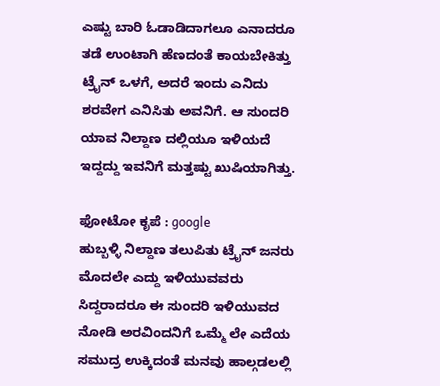ಎಷ್ಟು ಬಾರಿ ಓಡಾಡಿದಾಗಲೂ ಎನಾದರೂ ತಡೆ ಉಂಟಾಗಿ ಹೆಣದಂತೆ ಕಾಯಬೇಕಿತ್ತು ಟ್ರೈನ್ ಒಳಗೆ, ಅದರೆ ಇಂದು ಎನಿದು ಶರವೇಗ ಎನಿಸಿತು ಅವನಿಗೆ. ಆ ಸುಂದರಿ ಯಾವ ನಿಲ್ದಾಣ ದಲ್ಲಿಯೂ ಇಳಿಯದೆ ಇದ್ದದ್ದು ಇವನಿಗೆ ಮತ್ತಷ್ಟು ಖುಷಿಯಾಗಿತ್ತು.

ಫೋಟೋ ಕೃಪೆ : google
ಹುಬ್ಬಳ್ಳಿ ನಿಲ್ದಾಣ ತಲುಪಿತು ಟ್ರೈನ್ ಜನರು ಮೊದಲೇ ಎದ್ದು ಇಳಿಯುವವರು ಸಿದ್ದರಾದರೂ ಈ ಸುಂದರಿ ಇಳಿಯುವದ ನೋಡಿ ಅರವಿಂದನಿಗೆ ಒಮ್ಮೆ ಲೇ ಎದೆಯ ಸಮುದ್ರ ಉಕ್ಕಿದಂತೆ ಮನವು ಹಾಲ್ಗಡಲಲ್ಲಿ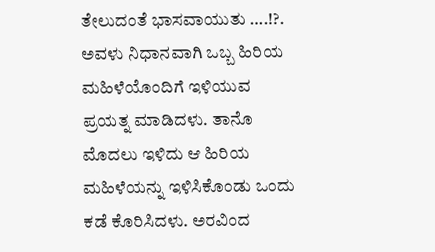ತೇಲುದಂತೆ ಭಾಸವಾಯುತು ….!?. ಅವಳು ನಿಧಾನವಾಗಿ ಒಬ್ಬ ಹಿರಿಯ ಮಹಿಳೆಯೊಂದಿಗೆ ಇಳಿಯುವ ಪ್ರಯತ್ನ ಮಾಡಿದಳು. ತಾನೊ ಮೊದಲು ಇಳಿದು ಆ ಹಿರಿಯ ಮಹಿಳೆಯನ್ನು ಇಳಿಸಿಕೊಂಡು ಒಂದು ಕಡೆ ಕೊರಿಸಿದಳು. ಅರವಿಂದ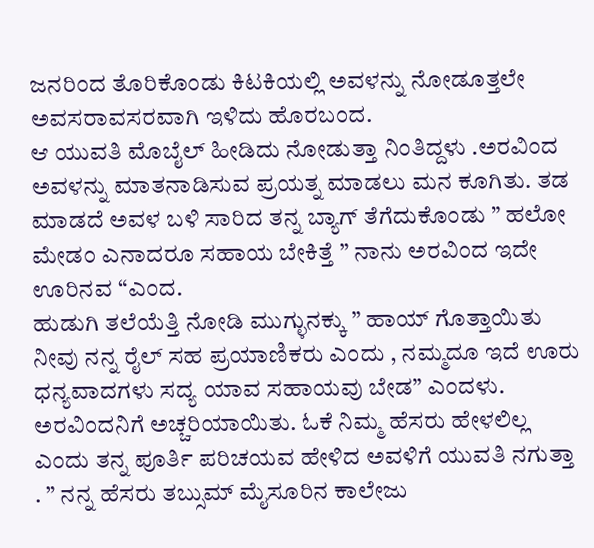ಜನರಿಂದ ತೊರಿಕೊಂಡು ಕಿಟಕಿಯಲ್ಲಿ ಅವಳನ್ನು ನೋಡೂತ್ತಲೇ ಅವಸರಾವಸರವಾಗಿ ಇಳಿದು ಹೊರಬಂದ.
ಆ ಯುವತಿ ಮೊಬೈಲ್ ಹೀಡಿದು ನೋಡುತ್ತಾ ನಿಂತಿದ್ದಳು .ಅರವಿಂದ ಅವಳನ್ನು ಮಾತನಾಡಿಸುವ ಪ್ರಯತ್ನ ಮಾಡಲು ಮನ ಕೂಗಿತು. ತಡ ಮಾಡದೆ ಅವಳ ಬಳಿ ಸಾರಿದ ತನ್ನ ಬ್ಯಾಗ್ ತೆಗೆದುಕೊಂಡು ” ಹಲೋ ಮೇಡಂ ಎನಾದರೂ ಸಹಾಯ ಬೇಕಿತ್ತೆ ” ನಾನು ಅರವಿಂದ ಇದೇ ಊರಿನವ “ಎಂದ.
ಹುಡುಗಿ ತಲೆಯೆತ್ತಿ ನೋಡಿ ಮುಗ್ಳುನಕ್ಕು ” ಹಾಯ್ ಗೊತ್ತಾಯಿತು ನೀವು ನನ್ನ ರೈಲ್ ಸಹ ಪ್ರಯಾಣಿಕರು ಎಂದು , ನಮ್ಮದೂ ಇದೆ ಊರು ಧನ್ಯವಾದಗಳು ಸದ್ಯ ಯಾವ ಸಹಾಯವು ಬೇಡ” ಎಂದಳು.
ಅರವಿಂದನಿಗೆ ಅಚ್ಚರಿಯಾಯಿತು. ಓಕೆ ನಿಮ್ಮ ಹೆಸರು ಹೇಳಲಿಲ್ಲ ಎಂದು ತನ್ನ ಪೂರ್ತಿ ಪರಿಚಯವ ಹೇಳಿದ ಅವಳಿಗೆ ಯುವತಿ ನಗುತ್ತಾ . ” ನನ್ನ ಹೆಸರು ತಬ್ಸುಮ್ ಮೈಸೂರಿನ ಕಾಲೇಜು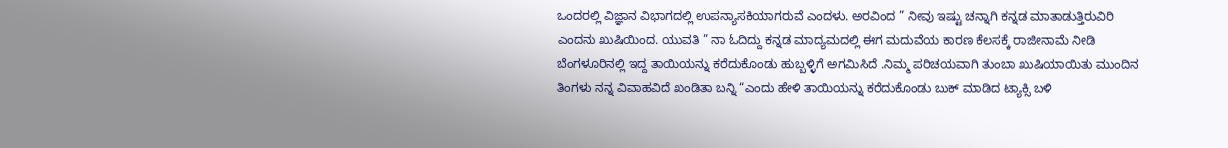ಒಂದರಲ್ಲಿ ವಿಜ್ಞಾನ ವಿಭಾಗದಲ್ಲಿ ಉಪನ್ಯಾಸಕಿಯಾಗರುವೆ ಎಂದಳು. ಅರವಿಂದ ” ನೀವು ಇಷ್ಟು ಚನ್ನಾಗಿ ಕನ್ನಡ ಮಾತಾಡುತ್ತಿರುವಿರಿ ಎಂದನು ಖುಷಿಯಿಂದ. ಯುವತಿ ” ನಾ ಓದಿದ್ದು ಕನ್ನಡ ಮಾದ್ಯಮದಲ್ಲಿ ಈಗ ಮದುವೆಯ ಕಾರಣ ಕೆಲಸಕ್ಕೆ ರಾಜೀನಾಮೆ ನೀಡಿ ಬೆಂಗಳೂರಿನಲ್ಲಿ ಇದ್ದ ತಾಯಿಯನ್ನು ಕರೆದುಕೊಂಡು ಹುಬ್ಬಳ್ಳಿಗೆ ಅಗಮಿಸಿದೆ .ನಿಮ್ಮ ಪರಿಚಯವಾಗಿ ತುಂಬಾ ಖುಷಿಯಾಯಿತು ಮುಂದಿನ ತಿಂಗಳು ನನ್ನ ವಿವಾಹವಿದೆ ಖಂಡಿತಾ ಬನ್ನಿ “ಎಂದು ಹೇಳಿ ತಾಯಿಯನ್ನು ಕರೆದುಕೊಂಡು ಬುಕ್ ಮಾಡಿದ ಟ್ಯಾಕ್ಸಿ ಬಳಿ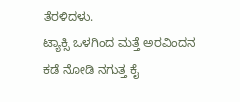ತೆರಳಿದಳು.
ಟ್ಯಾಕ್ಸಿ ಒಳಗಿಂದ ಮತ್ತೆ ಅರವಿಂದನ ಕಡೆ ನೋಡಿ ನಗುತ್ತ ಕೈ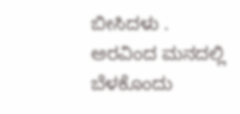ಬೀಸಿದಳು . ಅರವಿಂದ ಮನದಲ್ಲಿ ಬೆಳಕೊಂದು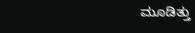ಮೂಡಿತ್ತು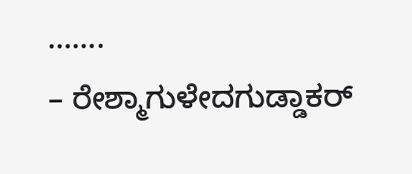…….
– ರೇಶ್ಮಾಗುಳೇದಗುಡ್ಡಾಕರ್